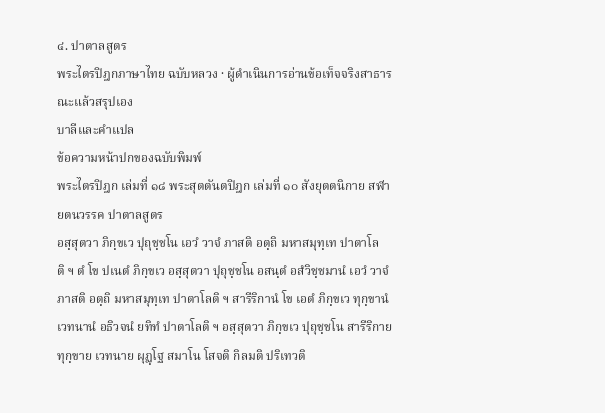๔. ปาตาลสูตร
พระไตรปิฎกภาษาไทย ฉบับหลวง · ผู้ดำเนินการอ่านข้อเท็จจริงสาธารณะแล้วสรุปเอง
บาลีและคำแปล
ข้อความหน้าปกของฉบับพิมพ์
พระไตรปิฎก เล่มที่ ๑๘ พระสุตตันตปิฎก เล่มที่ ๑๐ สังยุตตนิกาย สฬายตนวรรค ปาตาลสูตร
อสฺสุตวา ภิกฺขเว ปุถุชฺชโน เอวํ วาจํ ภาสติ อตฺถิ มหาสมุทฺเท ปาตาโลติ ฯ ตํ โข ปเนตํ ภิกฺขเว อสฺสุตวา ปุถุชฺชโน อสนฺตํ อสํวิชฺชมานํ เอวํ วาจํ ภาสติ อตฺถิ มหาสมุทฺเท ปาตาโลติ ฯ สารีริกานํ โข เอตํ ภิกฺขเว ทุกฺขานํ เวทนานํ อธิวจนํ ยทิทํ ปาตาโลติ ฯ อสฺสุตวา ภิกฺขเว ปุถุชฺชโน สารีริกาย ทุกฺขาย เวทนาย ผุฏฺโฐ สมาโน โสจติ กิลมติ ปริเทวติ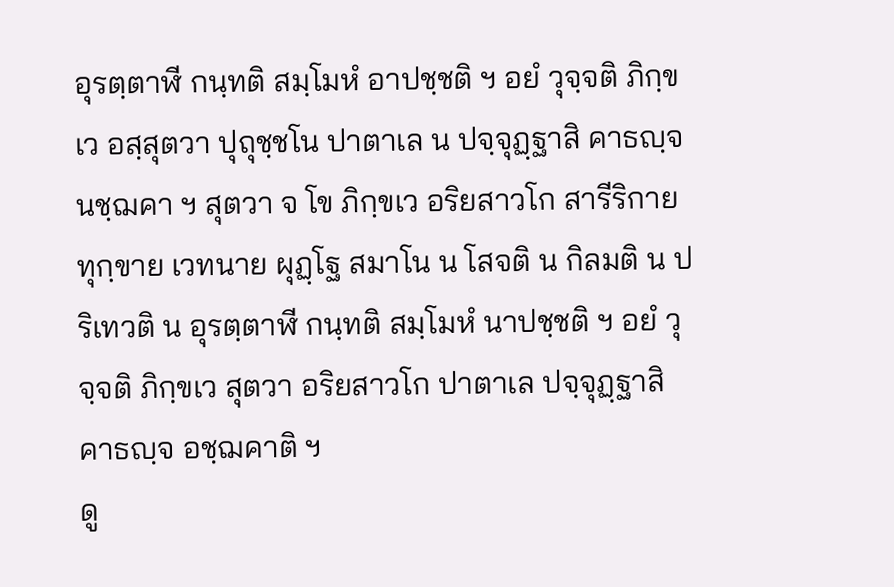อุรตฺตาฬี กนฺทติ สมฺโมหํ อาปชฺชติ ฯ อยํ วุจฺจติ ภิกฺขเว อสฺสุตวา ปุถุชฺชโน ปาตาเล น ปจฺจุฏฺฐาสิ คาธญฺจ นชฺฌคา ฯ สุตวา จ โข ภิกฺขเว อริยสาวโก สารีริกาย ทุกฺขาย เวทนาย ผุฏฺโฐ สมาโน น โสจติ น กิลมติ น ปริเทวติ น อุรตฺตาฬี กนฺทติ สมฺโมหํ นาปชฺชติ ฯ อยํ วุจฺจติ ภิกฺขเว สุตวา อริยสาวโก ปาตาเล ปจฺจุฏฺฐาสิ คาธญฺจ อชฺฌคาติ ฯ
ดู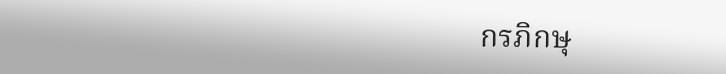กรภิกษุ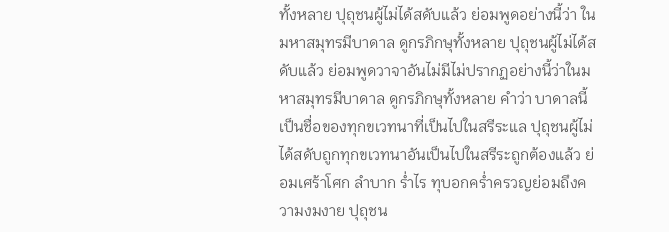ทั้งหลาย ปุถุชนผู้ไม่ได้สดับแล้ว ย่อมพูดอย่างนี้ว่า ในมหาสมุทรมีบาดาล ดูกรภิกษุทั้งหลาย ปุถุชนผู้ไม่ได้สดับแล้ว ย่อมพูดวาจาอันไม่มีไม่ปรากฏอย่างนี้ว่าในมหาสมุทรมีบาดาล ดูกรภิกษุทั้งหลาย คำว่า บาดาลนี้เป็นชื่อของทุกขเวทนาที่เป็นไปในสรีระแล ปุถุชนผู้ไม่ได้สดับถูกทุกขเวทนาอันเป็นไปในสรีระถูกต้องแล้ว ย่อมเศร้าโศก ลำบาก ร่ำไร ทุบอกคร่ำครวญย่อมถึงความงมงาย ปุถุชน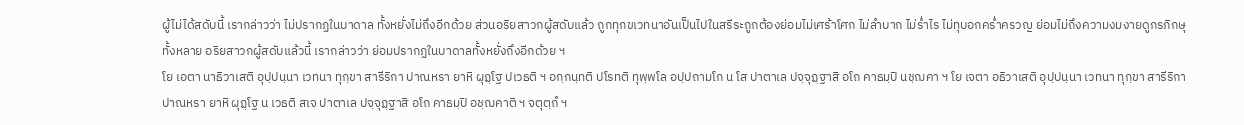ผู้ไม่ได้สดับนี้ เรากล่าวว่า ไม่ปรากฏในบาดาล ทั้งหยั่งไม่ถึงอีกด้วย ส่วนอริยสาวกผู้สดับแล้ว ถูกทุกขเวทนาอันเป็นไปในสรีระถูกต้องย่อมไม่เศร้าโศก ไม่ลำบาก ไม่ร่ำไร ไม่ทุบอกคร่ำครวญ ย่อมไม่ถึงความงมงายดูกรภิกษุทั้งหลาย อริยสาวกผู้สดับแล้วนี้ เรากล่าวว่า ย่อมปรากฏในบาดาลทั้งหยั่งถึงอีกด้วย ฯ
โย เอตา นาธิวาเสติ อุปฺปนฺนา เวทนา ทุกฺขา สารีริกา ปาณหรา ยาหิ ผุฏฺโฐ ปเวธติ ฯ อกฺกนฺทติ ปโรทติ ทุพฺพโล อปฺปถามโก น โส ปาตาเล ปจฺจุฏฺฐาสิ อโถ คาธมฺปิ นชฺฌคา ฯ โย เจตา อธิวาเสติ อุปฺปนฺนา เวทนา ทุกฺขา สารีริกา ปาณหรา ยาหิ ผุฏฺโฐ น เวธติ สเจ ปาตาเล ปจฺจุฏฺฐาสิ อโถ คาธมฺปิ อชฺฌคาติ ฯ จตุตฺถํ ฯ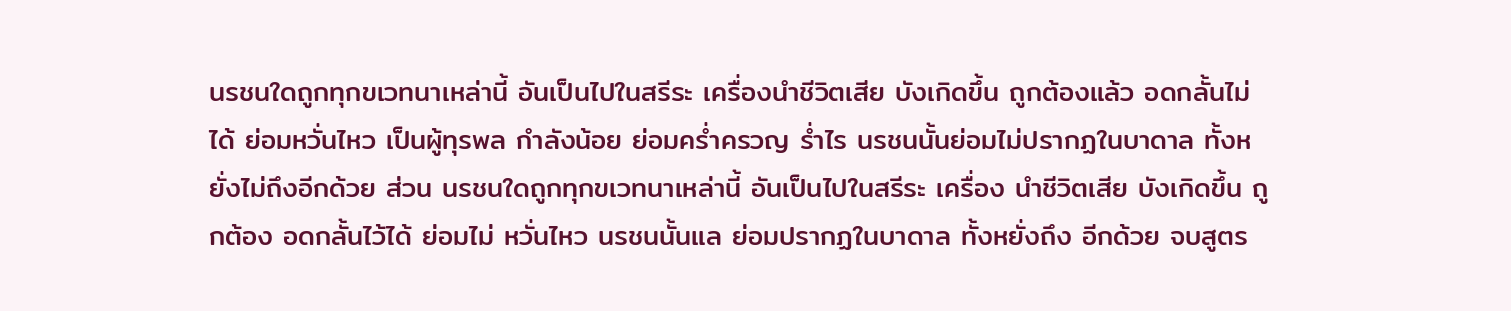นรชนใดถูกทุกขเวทนาเหล่านี้ อันเป็นไปในสรีระ เครื่องนำชีวิตเสีย บังเกิดขึ้น ถูกต้องแล้ว อดกลั้นไม่ได้ ย่อมหวั่นไหว เป็นผู้ทุรพล กำลังน้อย ย่อมคร่ำครวญ ร่ำไร นรชนนั้นย่อมไม่ปรากฏในบาดาล ทั้งหยั่งไม่ถึงอีกด้วย ส่วน นรชนใดถูกทุกขเวทนาเหล่านี้ อันเป็นไปในสรีระ เครื่อง นำชีวิตเสีย บังเกิดขึ้น ถูกต้อง อดกลั้นไว้ได้ ย่อมไม่ หวั่นไหว นรชนนั้นแล ย่อมปรากฏในบาดาล ทั้งหยั่งถึง อีกด้วย จบสูตร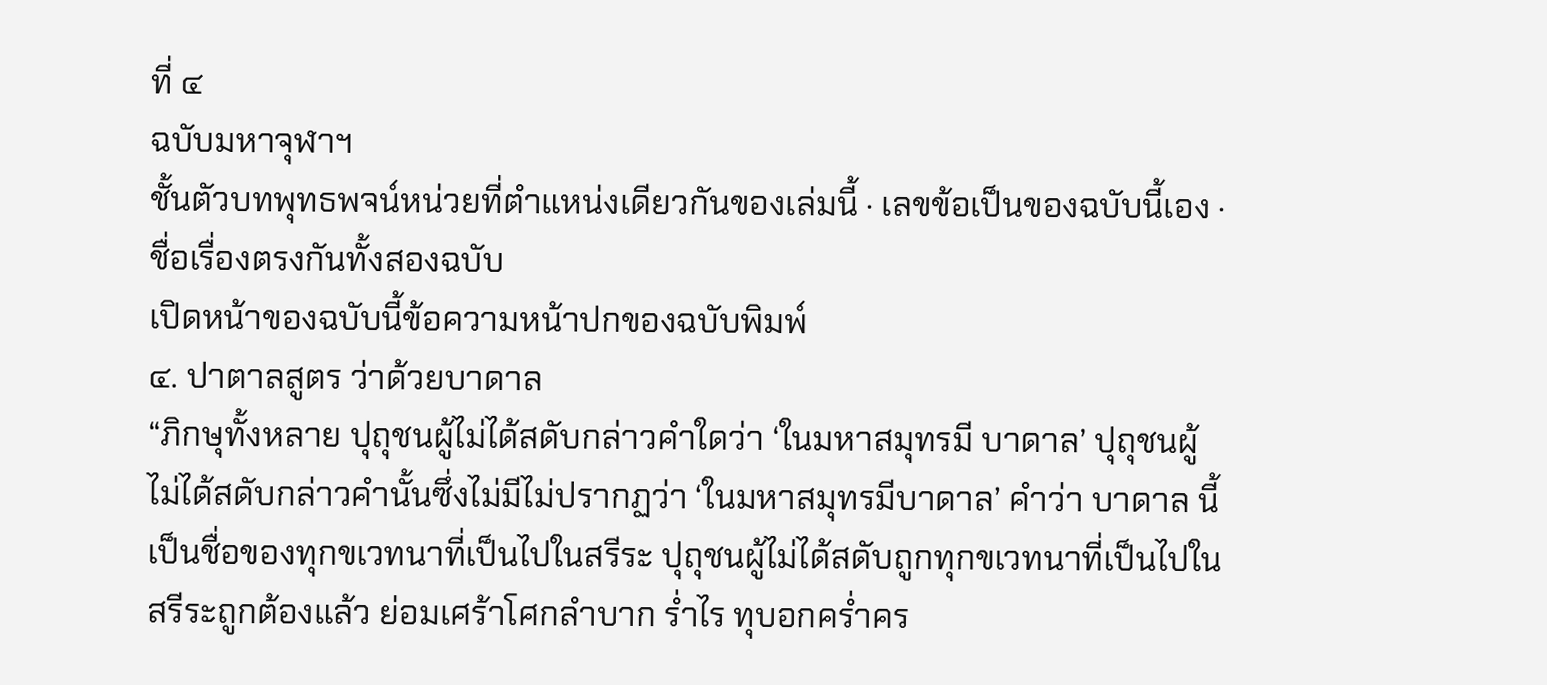ที่ ๔
ฉบับมหาจุฬาฯ
ชั้นตัวบทพุทธพจน์หน่วยที่ตำแหน่งเดียวกันของเล่มนี้ · เลขข้อเป็นของฉบับนี้เอง · ชื่อเรื่องตรงกันทั้งสองฉบับ
เปิดหน้าของฉบับนี้ข้อความหน้าปกของฉบับพิมพ์
๔. ปาตาลสูตร ว่าด้วยบาดาล
“ภิกษุทั้งหลาย ปุถุชนผู้ไม่ได้สดับกล่าวคำใดว่า ‘ในมหาสมุทรมี บาดาล’ ปุถุชนผู้ไม่ได้สดับกล่าวคำนั้นซึ่งไม่มีไม่ปรากฏว่า ‘ในมหาสมุทรมีบาดาล’ คำว่า บาดาล นี้เป็นชื่อของทุกขเวทนาที่เป็นไปในสรีระ ปุถุชนผู้ไม่ได้สดับถูกทุกขเวทนาที่เป็นไปในสรีระถูกต้องแล้ว ย่อมเศร้าโศกลำบาก ร่ำไร ทุบอกคร่ำคร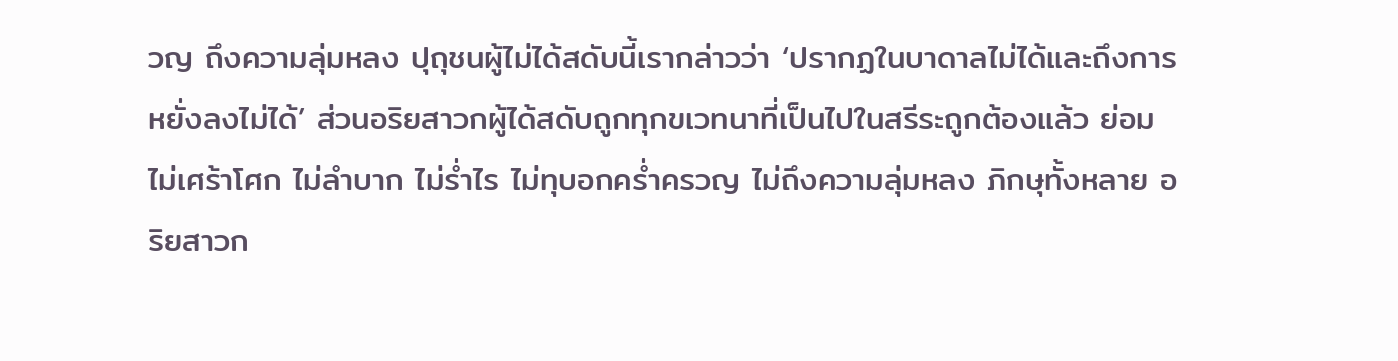วญ ถึงความลุ่มหลง ปุถุชนผู้ไม่ได้สดับนี้เรากล่าวว่า ‘ปรากฏในบาดาลไม่ได้และถึงการหยั่งลงไม่ได้’ ส่วนอริยสาวกผู้ได้สดับถูกทุกขเวทนาที่เป็นไปในสรีระถูกต้องแล้ว ย่อมไม่เศร้าโศก ไม่ลำบาก ไม่ร่ำไร ไม่ทุบอกคร่ำครวญ ไม่ถึงความลุ่มหลง ภิกษุทั้งหลาย อริยสาวก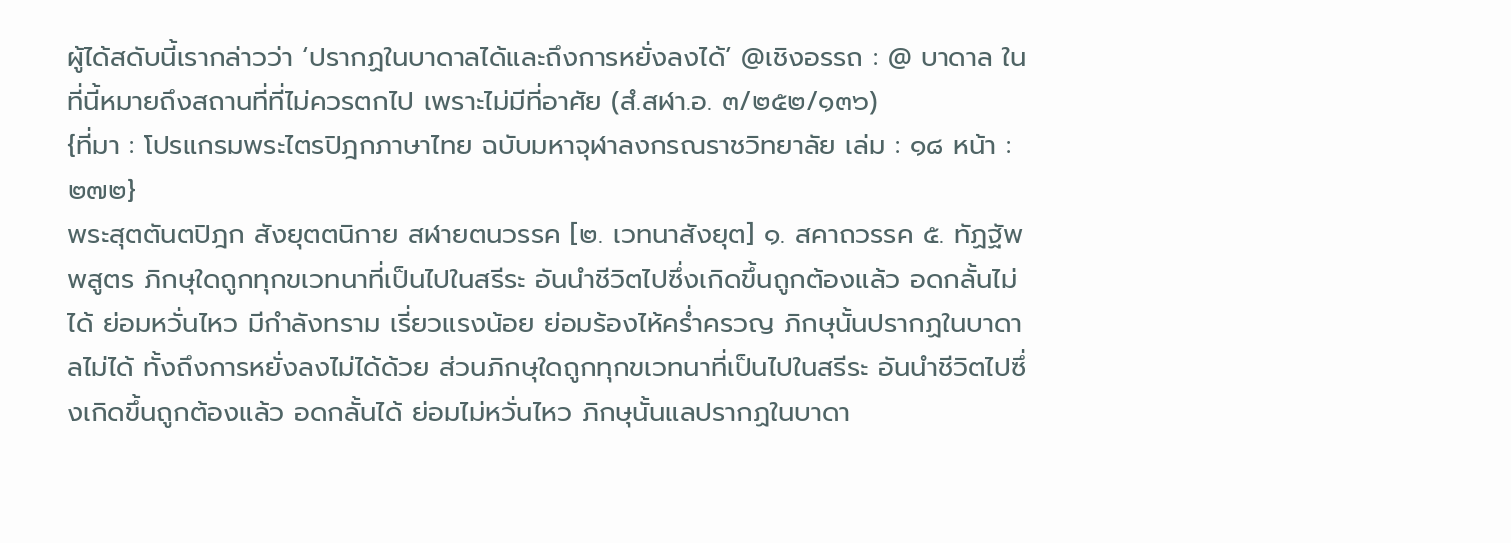ผู้ได้สดับนี้เรากล่าวว่า ‘ปรากฏในบาดาลได้และถึงการหยั่งลงได้’ @เชิงอรรถ : @ บาดาล ในที่นี้หมายถึงสถานที่ที่ไม่ควรตกไป เพราะไม่มีที่อาศัย (สํ.สฬา.อ. ๓/๒๕๒/๑๓๖)
{ที่มา : โปรแกรมพระไตรปิฎกภาษาไทย ฉบับมหาจุฬาลงกรณราชวิทยาลัย เล่ม : ๑๘ หน้า : ๒๗๒}
พระสุตตันตปิฎก สังยุตตนิกาย สฬายตนวรรค [๒. เวทนาสังยุต] ๑. สคาถวรรค ๕. ทัฏฐัพพสูตร ภิกษุใดถูกทุกขเวทนาที่เป็นไปในสรีระ อันนำชีวิตไปซึ่งเกิดขึ้นถูกต้องแล้ว อดกลั้นไม่ได้ ย่อมหวั่นไหว มีกำลังทราม เรี่ยวแรงน้อย ย่อมร้องไห้คร่ำครวญ ภิกษุนั้นปรากฏในบาดาลไม่ได้ ทั้งถึงการหยั่งลงไม่ได้ด้วย ส่วนภิกษุใดถูกทุกขเวทนาที่เป็นไปในสรีระ อันนำชีวิตไปซึ่งเกิดขึ้นถูกต้องแล้ว อดกลั้นได้ ย่อมไม่หวั่นไหว ภิกษุนั้นแลปรากฏในบาดา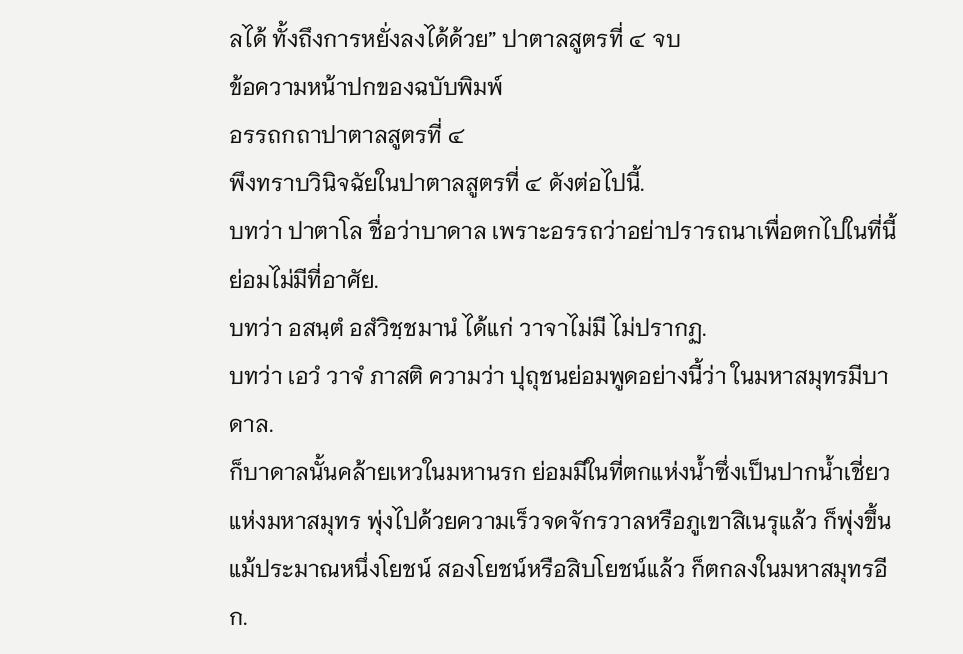ลได้ ทั้งถึงการหยั่งลงได้ด้วย” ปาตาลสูตรที่ ๔ จบ
ข้อความหน้าปกของฉบับพิมพ์
อรรถกถาปาตาลสูตรที่ ๔
พึงทราบวินิจฉัยในปาตาลสูตรที่ ๔ ดังต่อไปนี้.
บทว่า ปาตาโล ชื่อว่าบาดาล เพราะอรรถว่าอย่าปรารถนาเพื่อตกไปในที่นี้ ย่อมไม่มีที่อาศัย.
บทว่า อสนฺตํ อสํวิชฺชมานํ ได้แก่ วาจาไม่มี ไม่ปรากฏ.
บทว่า เอวํ วาจํ ภาสติ ความว่า ปุถุชนย่อมพูดอย่างนี้ว่า ในมหาสมุทรมีบาดาล.
ก็บาดาลนั้นคล้ายเหวในมหานรก ย่อมมีในที่ตกแห่งน้ำซึ่งเป็นปากน้ำเชี่ยวแห่งมหาสมุทร พุ่งไปด้วยความเร็วจดจักรวาลหรือภูเขาสิเนรุแล้ว ก็พุ่งขึ้นแม้ประมาณหนึ่งโยชน์ สองโยชน์หรือสิบโยชน์แล้ว ก็ตกลงในมหาสมุทรอีก.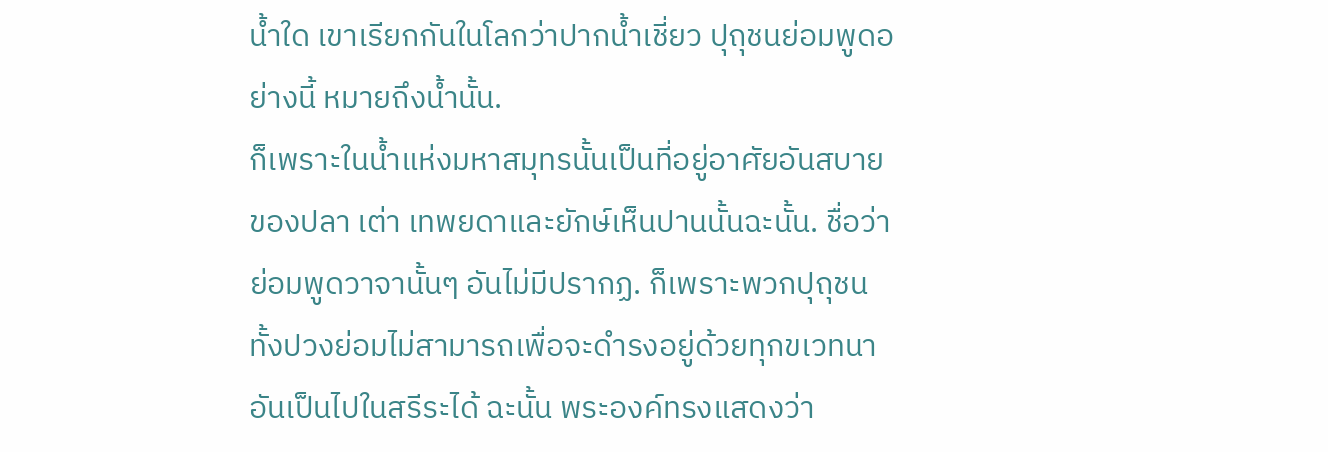น้ำใด เขาเรียกกันในโลกว่าปากน้ำเชี่ยว ปุถุชนย่อมพูดอย่างนี้ หมายถึงน้ำนั้น.
ก็เพราะในน้ำแห่งมหาสมุทรนั้นเป็นที่อยู่อาศัยอันสบายของปลา เต่า เทพยดาและยักษ์เห็นปานนั้นฉะนั้น. ชื่อว่าย่อมพูดวาจานั้นๆ อันไม่มีปรากฏ. ก็เพราะพวกปุถุชนทั้งปวงย่อมไม่สามารถเพื่อจะดำรงอยู่ด้วยทุกขเวทนาอันเป็นไปในสรีระได้ ฉะนั้น พระองค์ทรงแสดงว่า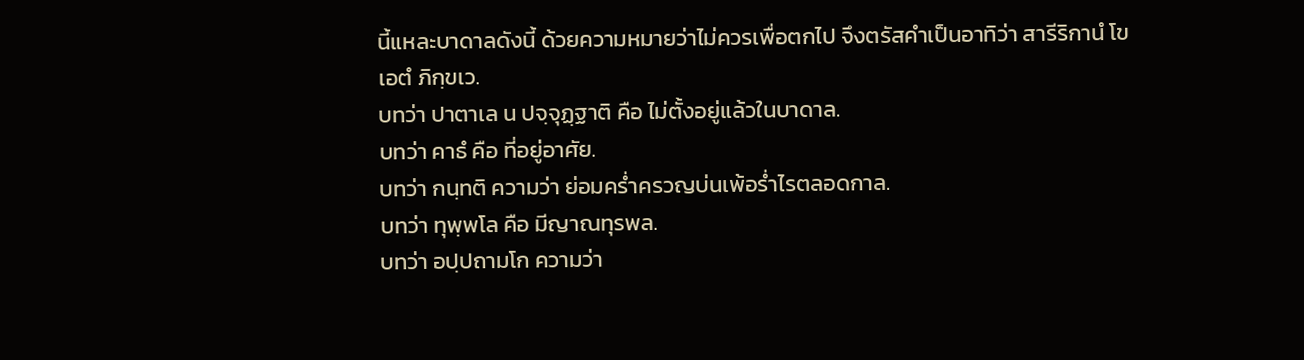นี้แหละบาดาลดังนี้ ด้วยความหมายว่าไม่ควรเพื่อตกไป จึงตรัสคำเป็นอาทิว่า สารีริกานํ โข เอตํ ภิกฺขเว.
บทว่า ปาตาเล น ปจฺจุฏฺฐาติ คือ ไม่ตั้งอยู่แล้วในบาดาล.
บทว่า คาธํ คือ ที่อยู่อาศัย.
บทว่า กนฺทติ ความว่า ย่อมคร่ำครวญบ่นเพ้อร่ำไรตลอดกาล.
บทว่า ทุพฺพโล คือ มีญาณทุรพล.
บทว่า อปฺปถามโก ความว่า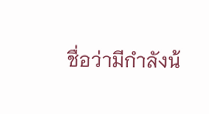ชื่อว่ามีกำลังน้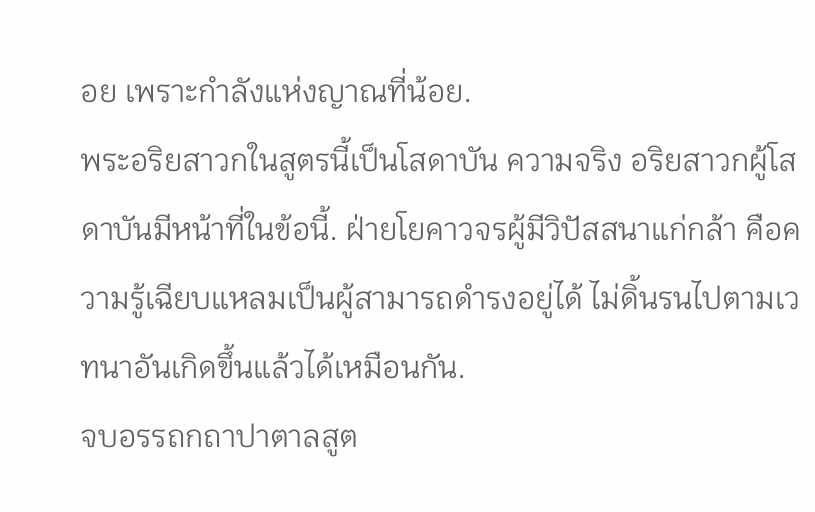อย เพราะกำลังแห่งญาณที่น้อย.
พระอริยสาวกในสูตรนี้เป็นโสดาบัน ความจริง อริยสาวกผู้โสดาบันมีหน้าที่ในข้อนี้. ฝ่ายโยคาวจรผู้มีวิปัสสนาแก่กล้า คือความรู้เฉียบแหลมเป็นผู้สามารถดำรงอยู่ได้ ไม่ดิ้นรนไปตามเวทนาอันเกิดขึ้นแล้วได้เหมือนกัน.
จบอรรถกถาปาตาลสูต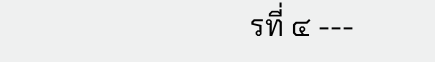รที่ ๔ ---